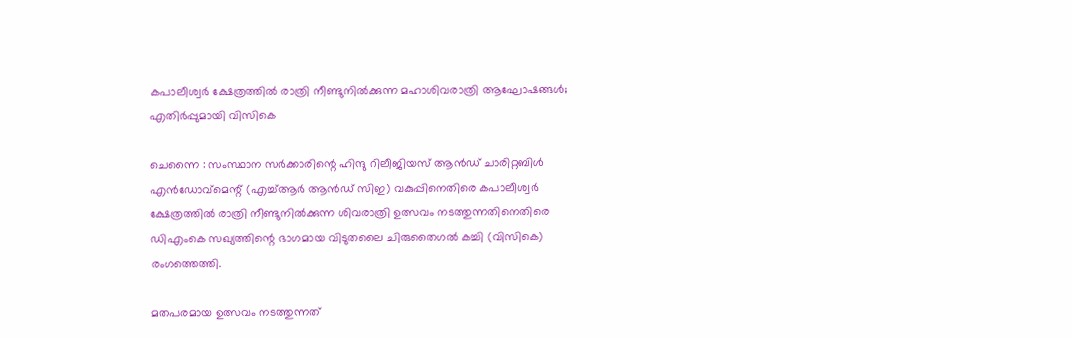കപാലീശ്വർ ക്ഷേത്രത്തിൽ രാത്രി നീണ്ടുനിൽക്കുന്ന മഹാശിവരാത്രി ആഘോഷങ്ങൾ; എതിർപ്പുമായി വിസികെ

ചെന്നൈ : സംസ്ഥാന സർക്കാരിന്റെ ഹിന്ദു റിലീജിയസ് ആൻഡ് ചാരിറ്റബിൾ എൻഡോവ്‌മെന്റ് (എച്ച്ആർ ആൻഡ് സിഇ) വകുപ്പിനെതിരെ കപാലീശ്വർ ക്ഷേത്രത്തിൽ രാത്രി നീണ്ടുനിൽക്കുന്ന ശിവരാത്രി ഉത്സവം നടത്തുന്നതിനെതിരെ ഡിഎംകെ സഖ്യത്തിന്റെ ഭാഗമായ വിടുതലൈ ചിരുതൈഗൽ കച്ചി (വിസികെ) രംഗത്തെത്തി.

മതപരമായ ഉത്സവം നടത്തുന്നത്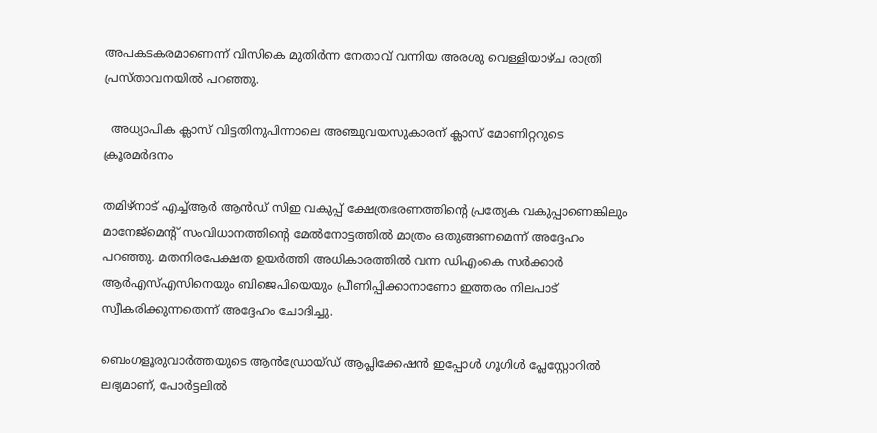അപകടകരമാണെന്ന് വിസികെ മുതിർന്ന നേതാവ് വന്നിയ അരശു വെള്ളിയാഴ്ച രാത്രി പ്രസ്താവനയിൽ പറഞ്ഞു.

  അധ്യാപിക ക്ലാസ് വിട്ടതിനുപിന്നാലെ അഞ്ചുവയസുകാരന് ക്ലാസ് മോണിറ്ററുടെ ക്രൂരമർദനം

തമിഴ്‌നാട് എച്ച്ആർ ആൻഡ് സിഇ വകുപ്പ് ക്ഷേത്രഭരണത്തിന്റെ പ്രത്യേക വകുപ്പാണെങ്കിലും മാനേജ്‌മെന്റ് സംവിധാനത്തിന്റെ മേൽനോട്ടത്തിൽ മാത്രം ഒതുങ്ങണമെന്ന് അദ്ദേഹം പറഞ്ഞു. മതനിരപേക്ഷത ഉയർത്തി അധികാരത്തിൽ വന്ന ഡിഎംകെ സർക്കാർ ആർഎസ്എസിനെയും ബിജെപിയെയും പ്രീണിപ്പിക്കാനാണോ ഇത്തരം നിലപാട് സ്വീകരിക്കുന്നതെന്ന് അദ്ദേഹം ചോദിച്ചു.

ബെംഗളൂരുവാർത്തയുടെ ആൻഡ്രോയ്ഡ് ആപ്ലിക്കേഷൻ ഇപ്പോൾ ഗൂഗിൾ പ്ലേസ്റ്റോറിൽ ലഭ്യമാണ്, പോർട്ടലിൽ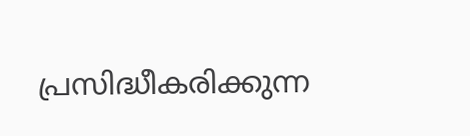പ്രസിദ്ധീകരിക്കുന്ന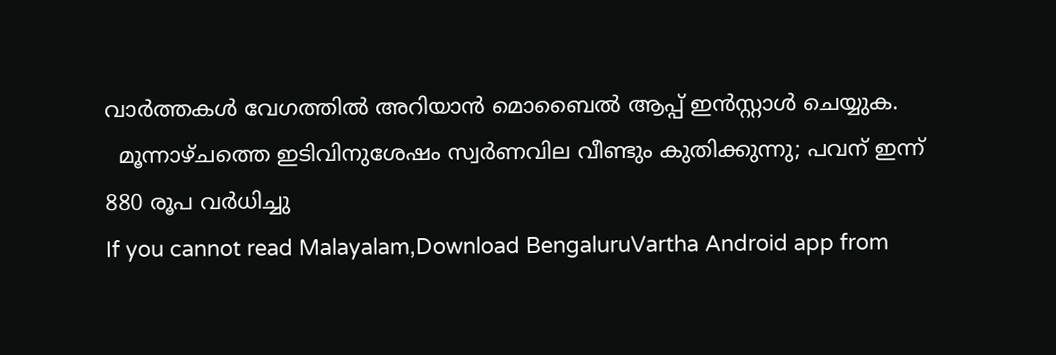വാർത്തകൾ വേഗത്തിൽ അറിയാൻ മൊബൈൽ ആപ്പ് ഇൻസ്റ്റാൾ ചെയ്യുക.
  മൂന്നാഴ്ചത്തെ ഇടിവിനുശേഷം സ്വര്‍ണവില വീണ്ടും കുതിക്കുന്നു; പവന് ഇന്ന് 880 രൂപ വർധിച്ചു
If you cannot read Malayalam,Download BengaluruVartha Android app from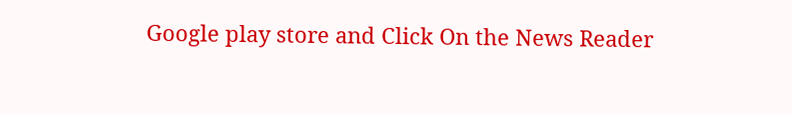Google play store and Click On the News Reader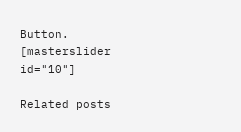Button. [masterslider id="10"]

Related posts